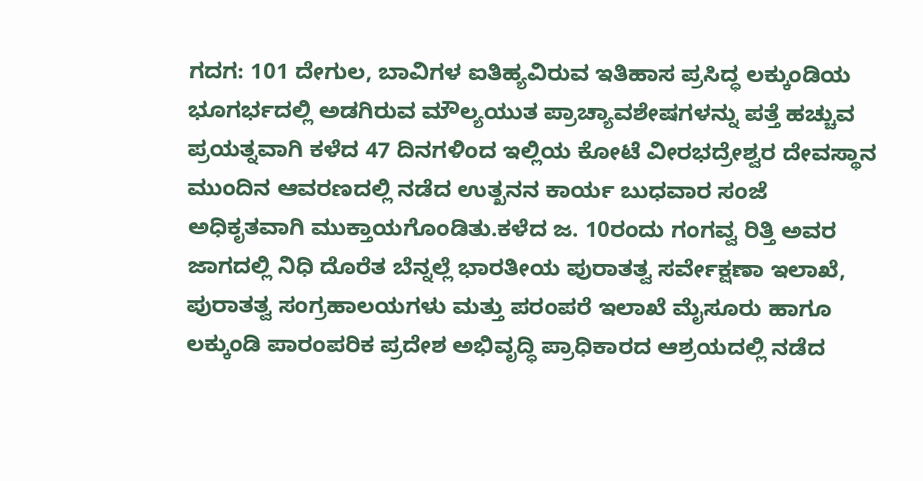ಗದಗ: 101 ದೇಗುಲ, ಬಾವಿಗಳ ಐತಿಹ್ಯವಿರುವ ಇತಿಹಾಸ ಪ್ರಸಿದ್ಧ ಲಕ್ಕುಂಡಿಯ ಭೂಗರ್ಭದಲ್ಲಿ ಅಡಗಿರುವ ಮೌಲ್ಯಯುತ ಪ್ರಾಚ್ಯಾವಶೇಷಗಳನ್ನು ಪತ್ತೆ ಹಚ್ಚುವ ಪ್ರಯತ್ನವಾಗಿ ಕಳೆದ 47 ದಿನಗಳಿಂದ ಇಲ್ಲಿಯ ಕೋಟೆ ವೀರಭದ್ರೇಶ್ವರ ದೇವಸ್ಥಾನ ಮುಂದಿನ ಆವರಣದಲ್ಲಿ ನಡೆದ ಉತ್ಖನನ ಕಾರ್ಯ ಬುಧವಾರ ಸಂಜೆ ಅಧಿಕೃತವಾಗಿ ಮುಕ್ತಾಯಗೊಂಡಿತು.ಕಳೆದ ಜ. 10ರಂದು ಗಂಗವ್ವ ರಿತ್ತಿ ಅವರ ಜಾಗದಲ್ಲಿ ನಿಧಿ ದೊರೆತ ಬೆನ್ನಲ್ಲೆ ಭಾರತೀಯ ಪುರಾತತ್ವ ಸರ್ವೇಕ್ಷಣಾ ಇಲಾಖೆ, ಪುರಾತತ್ವ ಸಂಗ್ರಹಾಲಯಗಳು ಮತ್ತು ಪರಂಪರೆ ಇಲಾಖೆ ಮೈಸೂರು ಹಾಗೂ ಲಕ್ಕುಂಡಿ ಪಾರಂಪರಿಕ ಪ್ರದೇಶ ಅಭಿವೃದ್ಧಿ ಪ್ರಾಧಿಕಾರದ ಆಶ್ರಯದಲ್ಲಿ ನಡೆದ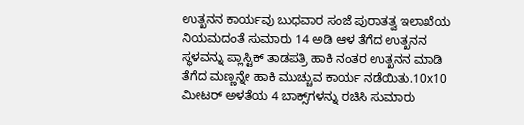ಉತ್ಖನನ ಕಾರ್ಯವು ಬುಧವಾರ ಸಂಜೆ ಪುರಾತತ್ವ ಇಲಾಖೆಯ ನಿಯಮದಂತೆ ಸುಮಾರು 14 ಅಡಿ ಆಳ ತೆಗೆದ ಉತ್ಖನನ ಸ್ಥಳವನ್ನು ಪ್ಲಾಸ್ಟಿಕ್ ತಾಡಪತ್ರಿ ಹಾಕಿ ನಂತರ ಉತ್ಖನನ ಮಾಡಿ ತೆಗೆದ ಮಣ್ಣನ್ನೇ ಹಾಕಿ ಮುಚ್ಚುವ ಕಾರ್ಯ ನಡೆಯಿತು.10x10 ಮೀಟರ್‌ ಅಳತೆಯ 4 ಬಾಕ್ಸ್‌ಗಳನ್ನು ರಚಿಸಿ ಸುಮಾರು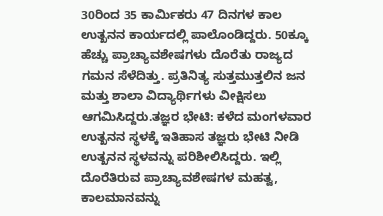30ರಿಂದ 35 ಕಾರ್ಮಿಕರು 47 ದಿನಗಳ ಕಾಲ ಉತ್ಖನನ ಕಾರ್ಯದಲ್ಲಿ ಪಾಲೊಂಡಿದ್ದರು. 50ಕ್ಕೂ ಹೆಚ್ಚು ಪ್ರಾಚ್ಯಾವಶೇಷಗಳು ದೊರೆತು ರಾಜ್ಯದ ಗಮನ ಸೆಳೆದಿತ್ತು. ಪ್ರತಿನಿತ್ಯ ಸುತ್ತಮುತ್ತಲಿನ ಜನ ಮತ್ತು ಶಾಲಾ ವಿದ್ಯಾರ್ಥಿಗಳು ವೀಕ್ಷಿಸಲು ಆಗಮಿಸಿದ್ದರು.ತಜ್ಞರ ಭೇಟಿ: ಕಳೆದ ಮಂಗಳವಾರ ಉತ್ಖನನ ಸ್ಥಳಕ್ಕೆ ಇತಿಹಾಸ ತಜ್ಞರು ಭೇಟಿ ನೀಡಿ ಉತ್ಖನನ ಸ್ಥಳವನ್ನು ಪರಿಶೀಲಿಸಿದ್ದರು. ಇಲ್ಲಿ ದೊರೆತಿರುವ ಪ್ರಾಚ್ಯಾವಶೇಷಗಳ ಮಹತ್ವ, ಕಾಲಮಾನವನ್ನು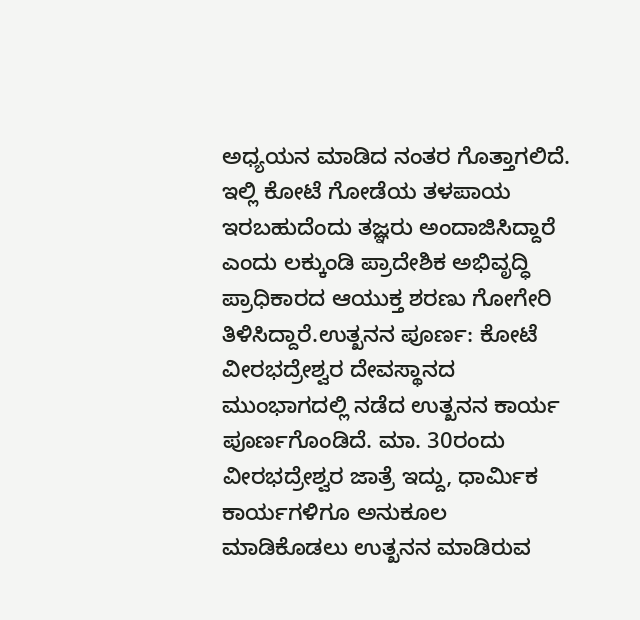ಅಧ್ಯಯನ ಮಾಡಿದ ನಂತರ ಗೊತ್ತಾಗಲಿದೆ. ಇಲ್ಲಿ ಕೋಟೆ ಗೋಡೆಯ ತಳಪಾಯ ಇರಬಹುದೆಂದು ತಜ್ಞರು ಅಂದಾಜಿಸಿದ್ದಾರೆ ಎಂದು ಲಕ್ಕುಂಡಿ ಪ್ರಾದೇಶಿಕ ಅಭಿವೃದ್ಧಿ ಪ್ರಾಧಿಕಾರದ ಆಯುಕ್ತ ಶರಣು ಗೋಗೇರಿ ತಿಳಿಸಿದ್ದಾರೆ.ಉತ್ಖನನ ಪೂರ್ಣ: ಕೋಟೆ ವೀರಭದ್ರೇಶ್ವರ ದೇವಸ್ಥಾನದ ಮುಂಭಾಗದಲ್ಲಿ ನಡೆದ ಉತ್ಖನನ ಕಾರ್ಯ ಪೂರ್ಣಗೊಂಡಿದೆ. ಮಾ. 30ರಂದು ವೀರಭದ್ರೇಶ್ವರ ಜಾತ್ರೆ ಇದ್ದು, ಧಾರ್ಮಿಕ ಕಾರ್ಯಗಳಿಗೂ ಅನುಕೂಲ ಮಾಡಿಕೊಡಲು ಉತ್ಖನನ ಮಾಡಿರುವ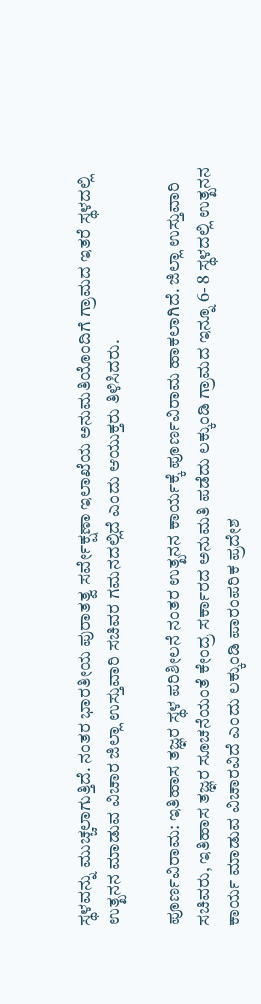ಸ್ಥಳವನ್ನು ಮುಚ್ಚಲಾಗುತ್ತಿದೆ. ನಂತರ ಭಾರತೀಯ ಪುರಾತತ್ವ ಸರ್ವೇಕ್ಷಣಾ ಇಲಾಖೆಯ ಅನುಮತಿಯೊಂದಿಗೆ ಗ್ರಾಮದ ಇತರೆ ಸ್ಥಳದಲ್ಲಿ ಉತ್ಖನನ ಮಾಡುವ ವಿಚಾರ ಜಿಲ್ಲಾ ಉಸ್ತುವಾರಿ ಸಚಿವರ ಗಮನದಲ್ಲಿದೆ ಎಂದು ಆಯುಕ್ತರು ತಿಳಿಸಿದರು.

ಪೂರ್ಣವಿರಾಮ: ಇತಿಹಾಸ ತಜ್ಞರ ಸ್ಥಳ ಪರಿಶೀಲನೆ ನಂತರ ಉತ್ಖನನ ಕಾರ್ಯಕ್ಕೆ ಪೂರ್ಣವಿರಾಮ ಹಾಕಲಾಗಿದೆ. ಜಿಲ್ಲಾ ಉಸ್ತುವಾರಿ ಸಚಿವರು, ಇತಿಹಾಸ ತಜ್ಞರ ಸೂಚನೆಯಂತೆ ಕೇಂದ್ರ ಸರ್ಕಾರದ ಅನುಮತಿ ಪಡೆದು ಲಕ್ಕುಂಡಿ ಗ್ರಾಮದ ಇನ್ನೂ 6- 8 ಸ್ಥಳದಲ್ಲಿ ಉತ್ಖನನ ಕಾರ್ಯ ಮಾಡುವ ವಿಚಾರವಿದೆ ಎಂದು ಲಕ್ಕುಂಡಿ ಪಾರಂಪರಿಕ ಪ್ರದೇಶ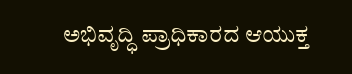ಅಭಿವೃದ್ಧಿ ಪ್ರಾಧಿಕಾರದ ಆಯುಕ್ತ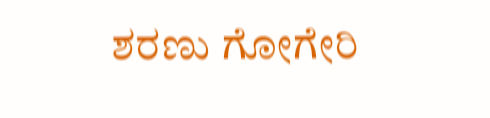ಶರಣು ಗೋಗೇರಿ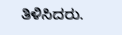ತಿಳಿಸಿದರು.